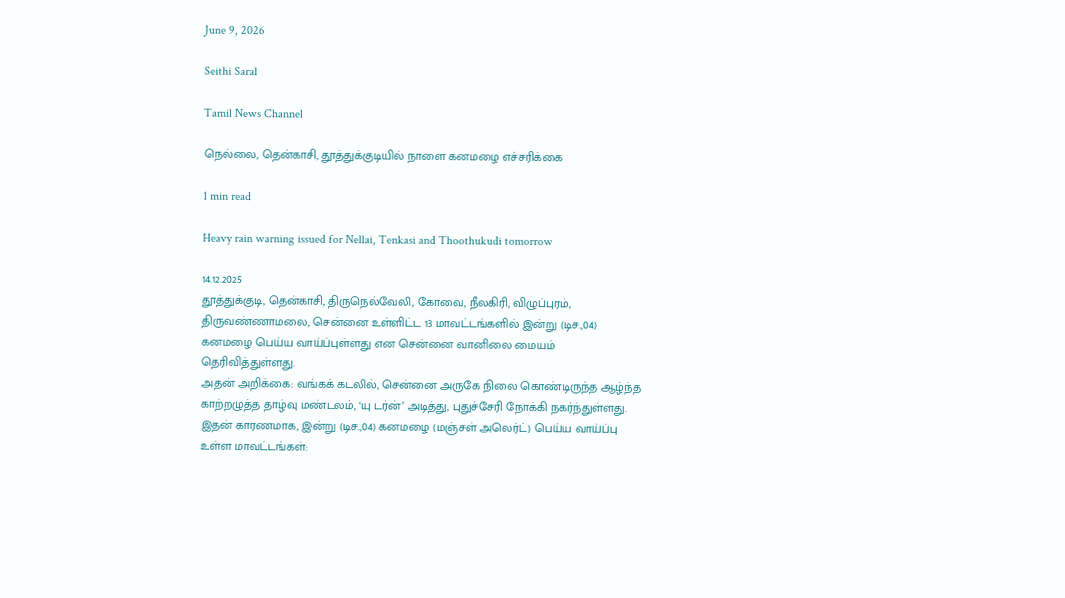June 9, 2026

Seithi Saral

Tamil News Channel

நெல்லை, தென்காசி, தூத்துக்குடியில் நாளை கனமழை எச்சரிக்கை

1 min read

Heavy rain warning issued for Nellai, Tenkasi and Thoothukudi tomorrow

14.12.2025
தூத்துக்குடி, தென்காசி, திருநெல்வேலி, கோவை, நீலகிரி, விழுப்புரம், திருவண்ணாமலை, சென்னை உள்ளிட்ட 13 மாவட்டங்களில் இன்று (டிச.,04) கனமழை பெய்ய வாய்ப்புள்ளது என சென்னை வானிலை மையம் தெரிவித்துள்ளது.
அதன் அறிக்கை: வங்கக் கடலில், சென்னை அருகே நிலை கொண்டிருந்த ஆழ்ந்த காற்றழுத்த தாழ்வு மண்டலம், ‘யு டர்ன்’ அடித்து, புதுச்சேரி நோக்கி நகர்ந்துள்ளது. இதன் காரணமாக, இன்று (டிச.,04) கனமழை (மஞ்சள் அலெர்ட்) பெய்ய வாய்ப்பு உள்ள மாவட்டங்கள்: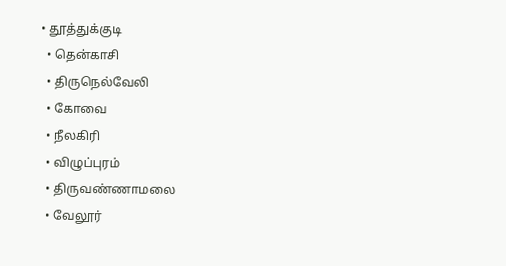• தூத்துக்குடி
  • தென்காசி
  • திருநெல்வேலி
  • கோவை
  • நீலகிரி
  • விழுப்புரம்
  • திருவண்ணாமலை
  • வேலூர்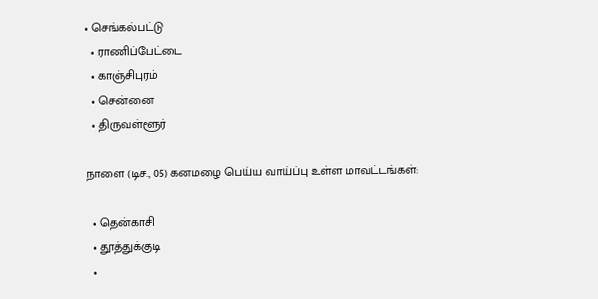• செங்கல்பட்டு
  • ராணிப்பேட்டை
  • காஞ்சிபுரம்
  • சென்னை
  • திருவள்ளூர்

நாளை (டிச., 05) கனமழை பெய்ய வாய்ப்பு உள்ள மாவட்டங்கள்:

  • தென்காசி
  • தூத்துக்குடி
  •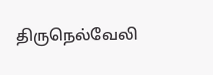திருநெல்வேலி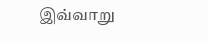இவ்வாறு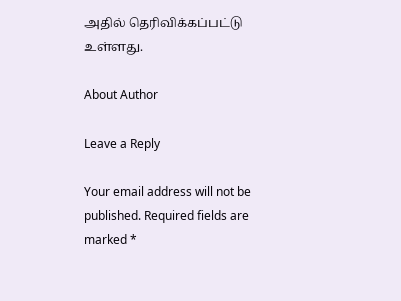அதில் தெரிவிக்கப்பட்டு உள்ளது.

About Author

Leave a Reply

Your email address will not be published. Required fields are marked *